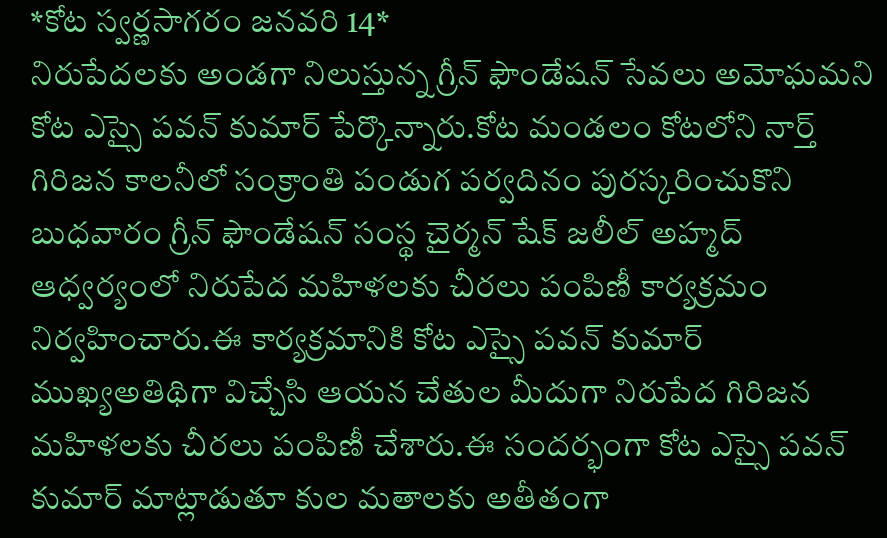*కోట స్వర్ణసాగరం జనవరి 14*
నిరుపేదలకు అండగా నిలుస్తున్న గ్రీన్ ఫౌండేషన్ సేవలు అమోఘమని కోట ఎస్సై పవన్ కుమార్ పేర్కొన్నారు.కోట మండలం కోటలోని నార్త్ గిరిజన కాలనీలో సంక్రాంతి పండుగ పర్వదినం పురస్కరించుకొని బుధవారం గ్రీన్ ఫౌండేషన్ సంస్థ చైర్మన్ షేక్ జలీల్ అహ్మద్ ఆధ్వర్యంలో నిరుపేద మహిళలకు చీరలు పంపిణీ కార్యక్రమం నిర్వహించారు.ఈ కార్యక్రమానికి కోట ఎస్సై పవన్ కుమార్ ముఖ్యఅతిథిగా విచ్చేసి ఆయన చేతుల మీదుగా నిరుపేద గిరిజన మహిళలకు చీరలు పంపిణీ చేశారు.ఈ సందర్భంగా కోట ఎస్సై పవన్ కుమార్ మాట్లాడుతూ కుల మతాలకు అతీతంగా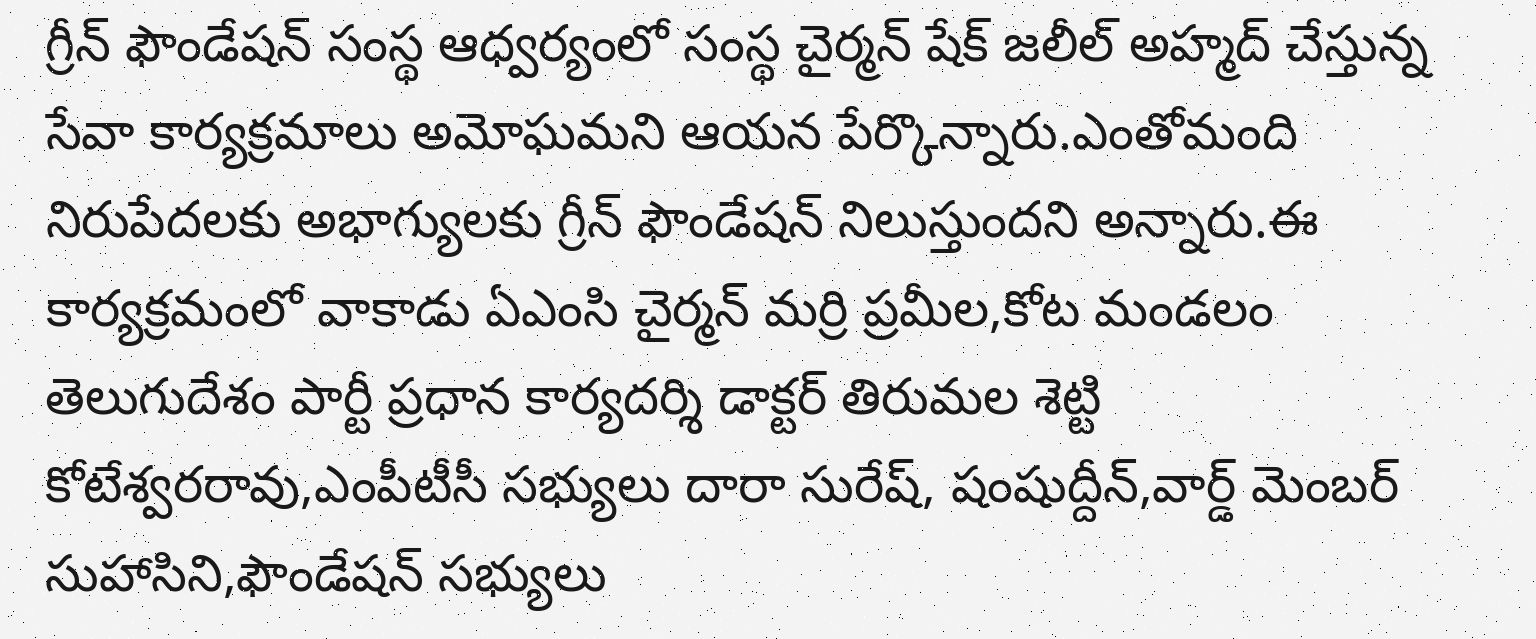గ్రీన్ ఫౌండేషన్ సంస్థ ఆధ్వర్యంలో సంస్థ చైర్మన్ షేక్ జలీల్ అహ్మద్ చేస్తున్న సేవా కార్యక్రమాలు అమోఘమని ఆయన పేర్కొన్నారు.ఎంతోమంది నిరుపేదలకు అభాగ్యులకు గ్రీన్ ఫౌండేషన్ నిలుస్తుందని అన్నారు.ఈ కార్యక్రమంలో వాకాడు ఏఎంసి చైర్మన్ మర్రి ప్రమీల,కోట మండలం తెలుగుదేశం పార్టీ ప్రధాన కార్యదర్శి డాక్టర్ తిరుమల శెట్టి కోటేశ్వరరావు,ఎంపీటీసీ సభ్యులు దారా సురేష్, షంషుద్దీన్,వార్డ్ మెంబర్ సుహాసిని,ఫౌండేషన్ సభ్యులు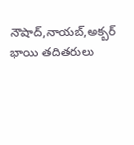నౌషాద్,నాయబ్,అక్బర్ భాయి తదితరులు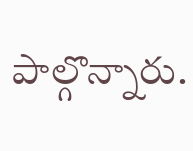పాల్గొన్నారు.